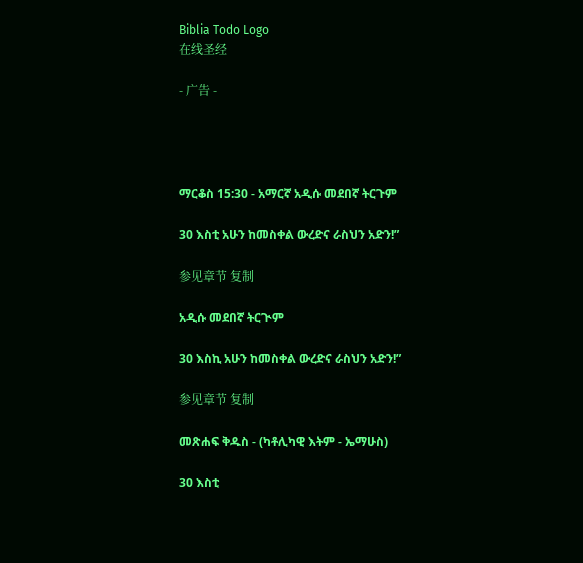Biblia Todo Logo
在线圣经

- 广告 -




ማርቆስ 15:30 - አማርኛ አዲሱ መደበኛ ትርጉም

30 እስቲ አሁን ከመስቀል ውረድና ራስህን አድን!”

参见章节 复制

አዲሱ መደበኛ ትርጒም

30 እስኪ አሁን ከመስቀል ውረድና ራስህን አድን!”

参见章节 复制

መጽሐፍ ቅዱስ - (ካቶሊካዊ እትም - ኤማሁስ)

30 እስቲ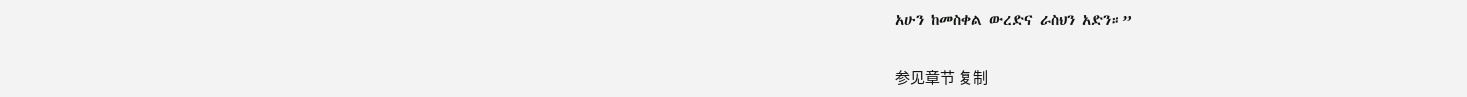አሁን ከመስቀል ውረድና ራስህን አድን።”

参见章节 复制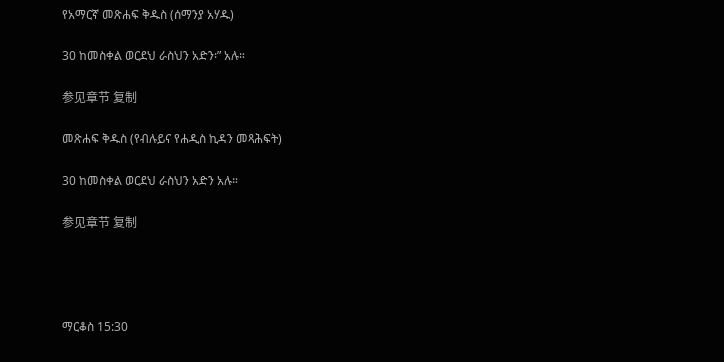የአማርኛ መጽሐፍ ቅዱስ (ሰማንያ አሃዱ)

30 ከመስቀል ወርደህ ራስህን አድን፡” አሉ።

参见章节 复制

መጽሐፍ ቅዱስ (የብሉይና የሐዲስ ኪዳን መጻሕፍት)

30 ከመስቀል ወርደህ ራስህን አድን አሉ።

参见章节 复制




ማርቆስ 15:30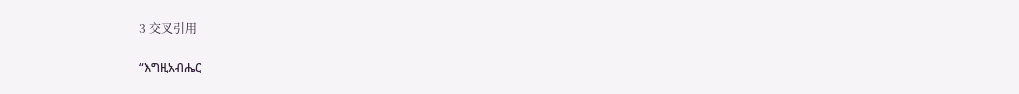3 交叉引用

“እግዚአብሔር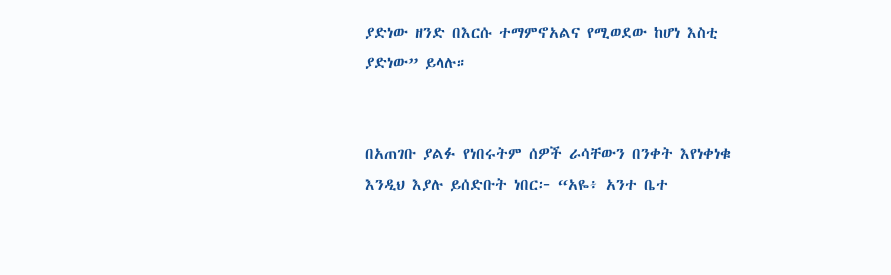ያድነው ዘንድ በእርሱ ተማምኖአልና የሚወደው ከሆነ እስቲ ያድነው” ይላሉ።


በአጠገቡ ያልፉ የነበሩትም ሰዎች ራሳቸውን በንቀት እየነቀነቁ እንዲህ እያሉ ይሰድቡት ነበር፦ “አዬ፥ አንተ ቤተ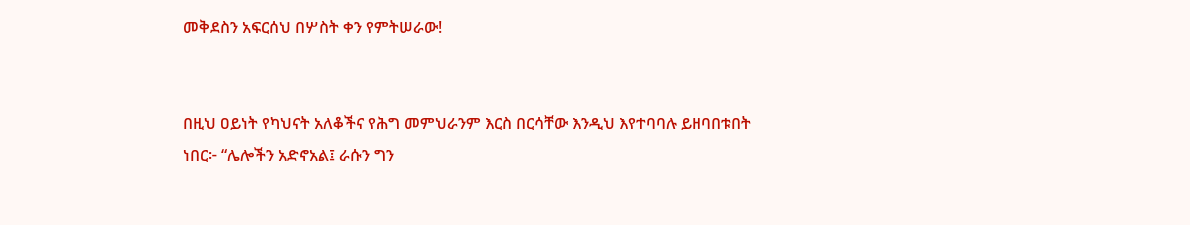መቅደስን አፍርሰህ በሦስት ቀን የምትሠራው!


በዚህ ዐይነት የካህናት አለቆችና የሕግ መምህራንም እርስ በርሳቸው እንዲህ እየተባባሉ ይዘባበቱበት ነበር፦ “ሌሎችን አድኖአል፤ ራሱን ግን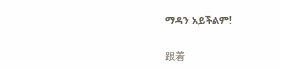ማዳን አይችልም!


跟着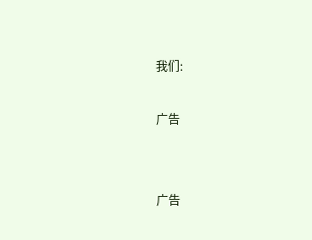我们:

广告


广告